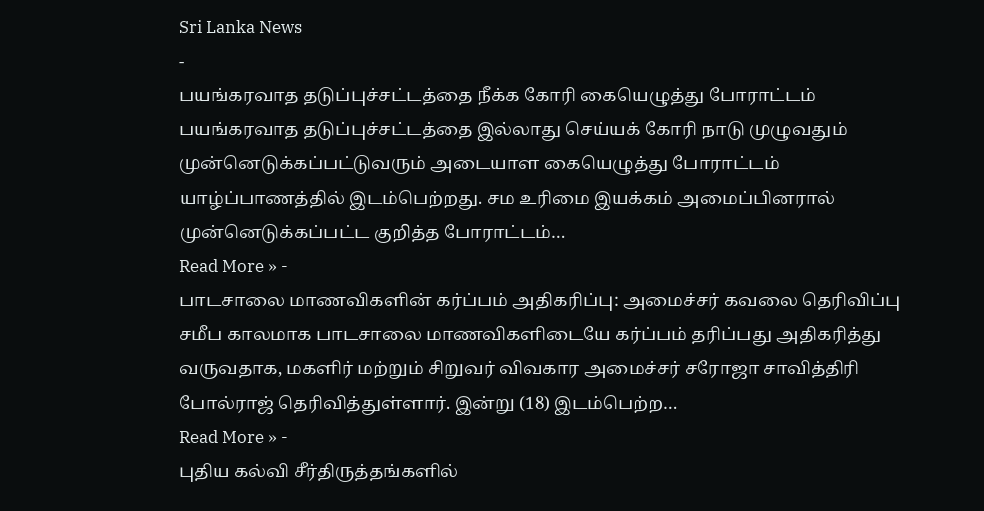Sri Lanka News
-
பயங்கரவாத தடுப்புச்சட்டத்தை நீக்க கோரி கையெழுத்து போராட்டம்
பயங்கரவாத தடுப்புச்சட்டத்தை இல்லாது செய்யக் கோரி நாடு முழுவதும் முன்னெடுக்கப்பட்டுவரும் அடையாள கையெழுத்து போராட்டம் யாழ்ப்பாணத்தில் இடம்பெற்றது. சம உரிமை இயக்கம் அமைப்பினரால் முன்னெடுக்கப்பட்ட குறித்த போராட்டம்…
Read More » -
பாடசாலை மாணவிகளின் கர்ப்பம் அதிகரிப்பு: அமைச்சர் கவலை தெரிவிப்பு
சமீப காலமாக பாடசாலை மாணவிகளிடையே கர்ப்பம் தரிப்பது அதிகரித்து வருவதாக, மகளிர் மற்றும் சிறுவர் விவகார அமைச்சர் சரோஜா சாவித்திரி போல்ராஜ் தெரிவித்துள்ளார். இன்று (18) இடம்பெற்ற…
Read More » -
புதிய கல்வி சீர்திருத்தங்களில்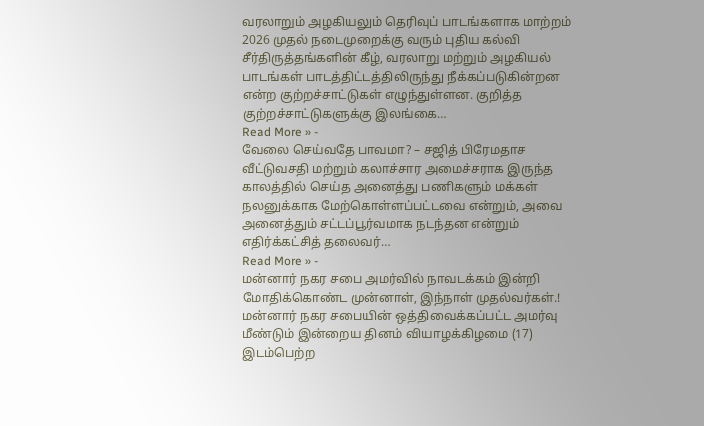வரலாறும் அழகியலும் தெரிவுப் பாடங்களாக மாற்றம்
2026 முதல் நடைமுறைக்கு வரும் புதிய கல்வி சீர்திருத்தங்களின் கீழ், வரலாறு மற்றும் அழகியல் பாடங்கள் பாடத்திட்டத்திலிருந்து நீக்கப்படுகின்றன என்ற குற்றச்சாட்டுகள் எழுந்துள்ளன. குறித்த குற்றச்சாட்டுகளுக்கு இலங்கை…
Read More » -
வேலை செய்வதே பாவமா? – சஜித் பிரேமதாச
வீட்டுவசதி மற்றும் கலாச்சார அமைச்சராக இருந்த காலத்தில் செய்த அனைத்து பணிகளும் மக்கள் நலனுக்காக மேற்கொள்ளப்பட்டவை என்றும், அவை அனைத்தும் சட்டப்பூர்வமாக நடந்தன என்றும் எதிர்க்கட்சித் தலைவர்…
Read More » -
மன்னார் நகர சபை அமர்வில் நாவடக்கம் இன்றி மோதிக்கொண்ட முன்னாள், இந்நாள் முதல்வர்கள்.!
மன்னார் நகர சபையின் ஒத்திவைக்கப்பட்ட அமர்வு மீண்டும் இன்றைய தினம் வியாழக்கிழமை (17) இடம்பெற்ற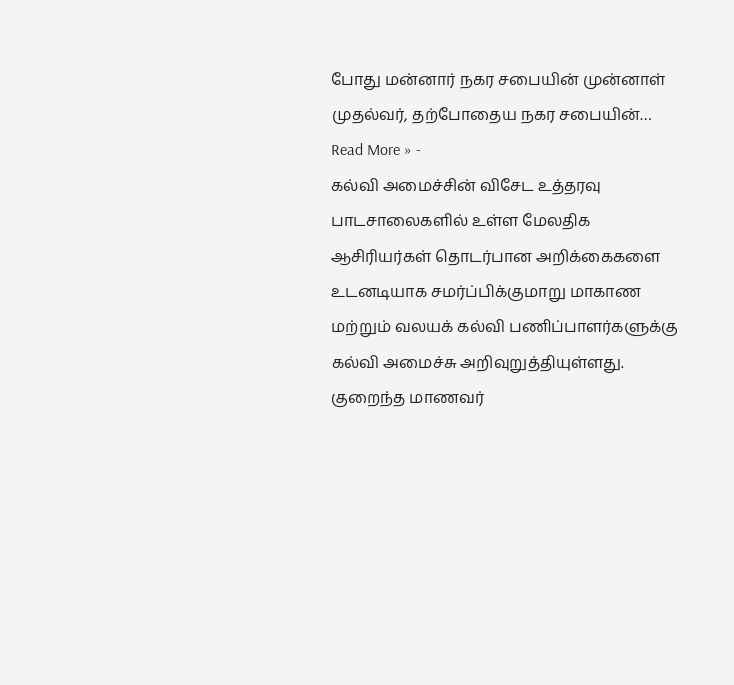போது மன்னார் நகர சபையின் முன்னாள் முதல்வர், தற்போதைய நகர சபையின்…
Read More » -
கல்வி அமைச்சின் விசேட உத்தரவு
பாடசாலைகளில் உள்ள மேலதிக ஆசிரியர்கள் தொடர்பான அறிக்கைகளை உடனடியாக சமர்ப்பிக்குமாறு மாகாண மற்றும் வலயக் கல்வி பணிப்பாளர்களுக்கு கல்வி அமைச்சு அறிவுறுத்தியுள்ளது. குறைந்த மாணவர்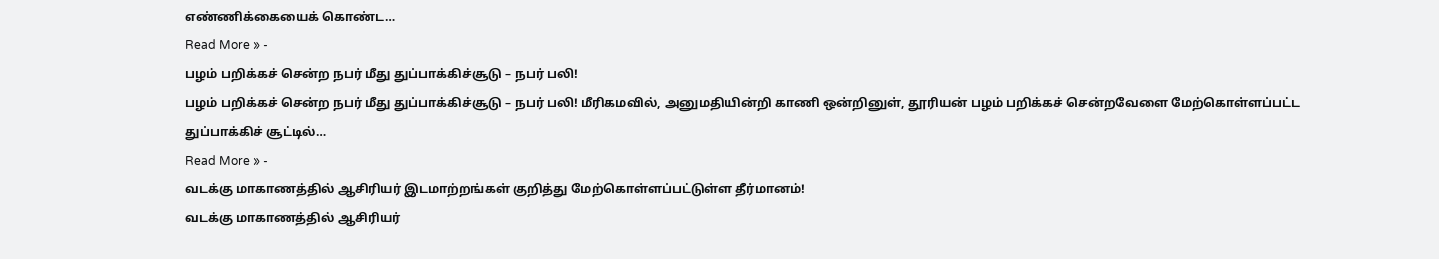எண்ணிக்கையைக் கொண்ட…
Read More » -
பழம் பறிக்கச் சென்ற நபர் மீது துப்பாக்கிச்சூடு – நபர் பலி!
பழம் பறிக்கச் சென்ற நபர் மீது துப்பாக்கிச்சூடு – நபர் பலி! மீரிகமவில், அனுமதியின்றி காணி ஒன்றினுள், தூரியன் பழம் பறிக்கச் சென்றவேளை மேற்கொள்ளப்பட்ட துப்பாக்கிச் சூட்டில்…
Read More » -
வடக்கு மாகாணத்தில் ஆசிரியர் இடமாற்றங்கள் குறித்து மேற்கொள்ளப்பட்டுள்ள தீர்மானம்!
வடக்கு மாகாணத்தில் ஆசிரியர்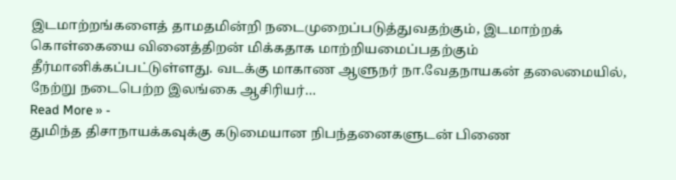இடமாற்றங்களைத் தாமதமின்றி நடைமுறைப்படுத்துவதற்கும், இடமாற்றக் கொள்கையை வினைத்திறன் மிக்கதாக மாற்றியமைப்பதற்கும் தீர்மானிக்கப்பட்டுள்ளது. வடக்கு மாகாண ஆளுநர் நா.வேதநாயகன் தலைமையில், நேற்று நடைபெற்ற இலங்கை ஆசிரியர்…
Read More » -
துமிந்த திசாநாயக்கவுக்கு கடுமையான நிபந்தனைகளுடன் பிணை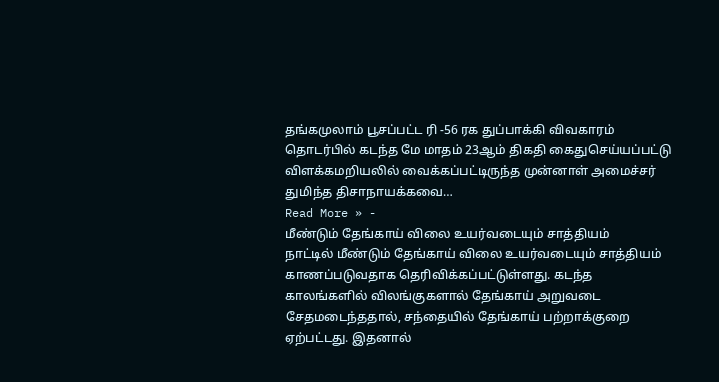தங்கமுலாம் பூசப்பட்ட ரி -56 ரக துப்பாக்கி விவகாரம் தொடர்பில் கடந்த மே மாதம் 23ஆம் திகதி கைதுசெய்யப்பட்டு விளக்கமறியலில் வைக்கப்பட்டிருந்த முன்னாள் அமைச்சர் துமிந்த திசாநாயக்கவை…
Read More » -
மீண்டும் தேங்காய் விலை உயர்வடையும் சாத்தியம்
நாட்டில் மீண்டும் தேங்காய் விலை உயர்வடையும் சாத்தியம் காணப்படுவதாக தெரிவிக்கப்பட்டுள்ளது. கடந்த காலங்களில் விலங்குகளால் தேங்காய் அறுவடை சேதமடைந்ததால், சந்தையில் தேங்காய் பற்றாக்குறை ஏற்பட்டது. இதனால்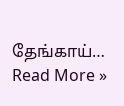தேங்காய்…
Read More »